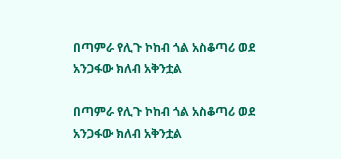በጣምራ የሊጉ ኮከብ ጎል አስቆጣሪ ወደ አንጋፋው ክለብ አቅንቷል

በጣምራ የሊጉ ኮከብ ጎል አስቆጣሪ ወደ አንጋፋው ክለብ አቅንቷል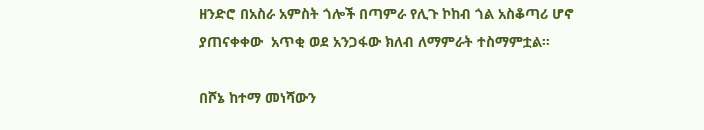ዘንድሮ በአስራ አምስት ጎሎች በጣምራ የሊጉ ኮከብ ጎል አስቆጣሪ ሆኖ ያጠናቀቀው  አጥቂ ወደ አንጋፋው ክለብ ለማምራት ተስማምቷል።

በሾኔ ከተማ መነሻውን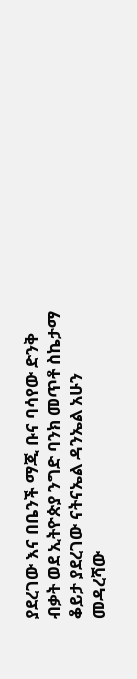ያደረገው እና በቤንች ማጂ ቡና ባሳየው ድንቅ ብቃት ወደ ኢትዮጵያ ንግድ ባንክ መጥቶ ስኬታማ ቆይታ ያደረገው ናትናኤል ዳንኤል አሁን መዳረሻው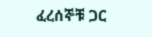ፈረሰኞቹ ጋር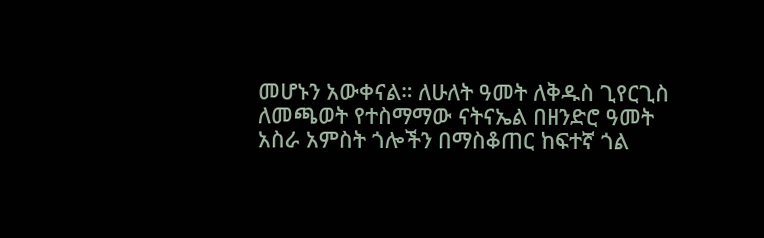መሆኑን አውቀናል። ለሁለት ዓመት ለቅዱስ ጊየርጊስ ለመጫወት የተስማማው ናትናኤል በዘንድሮ ዓመት አስራ አምስት ጎሎችን በማስቆጠር ከፍተኛ ጎል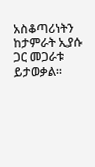አስቆጣሪነትን ከታምራት ኢያሱ ጋር መጋራቱ ይታወቃል።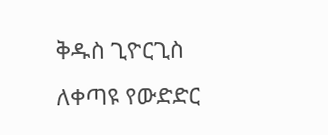ቅዱስ ጊዮርጊስ ለቀጣዩ የውድድር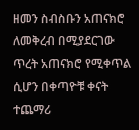ዘመን ስብስቡን አጠናክሮ ለመቅረብ በሚያደርገው ጥረት አጠናክሮ የሚቀጥል ሲሆን በቀጣዮቹ ቀናት ተጨማሪ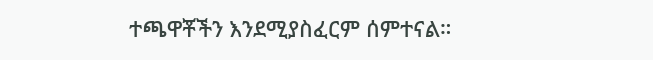ተጫዋቾችን እንደሚያስፈርም ሰምተናል።